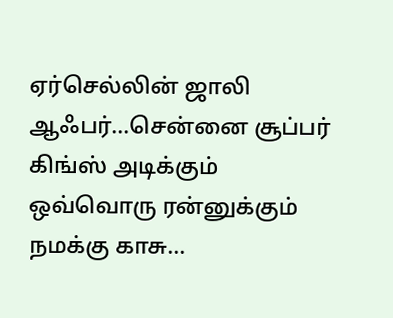ஏர்செல்லின் ஜாலி ஆஃபர்...சென்னை சூப்பர் கிங்ஸ் அடிக்கும் ஒவ்வொரு ரன்னுக்கும் நமக்கு காசு...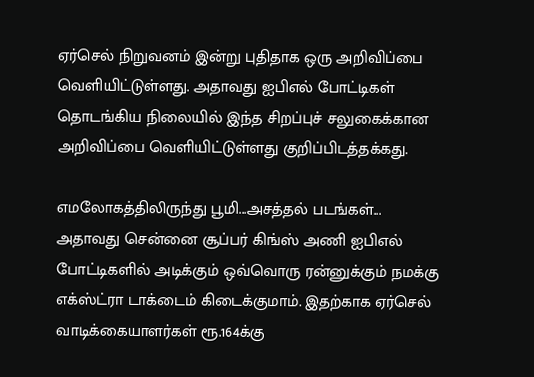ஏர்செல் நிறுவனம் இன்று புதிதாக ஒரு அறிவிப்பை வெளியிட்டுள்ளது. அதாவது ஐபிஎல் போட்டிகள் தொடங்கிய நிலையில் இந்த சிறப்புச் சலுகைக்கான அறிவிப்பை வெளியிட்டுள்ளது குறிப்பிடத்தக்கது.

எமலோகத்திலிருந்து பூமி...அசத்தல் படங்கள்...
அதாவது சென்னை சூப்பர் கிங்ஸ் அணி ஐபிஎல் போட்டிகளில் அடிக்கும் ஒவ்வொரு ரன்னுக்கும் நமக்கு எக்ஸ்ட்ரா டாக்டைம் கிடைக்குமாம். இதற்காக ஏர்செல் வாடிக்கையாளர்கள் ரூ.164க்கு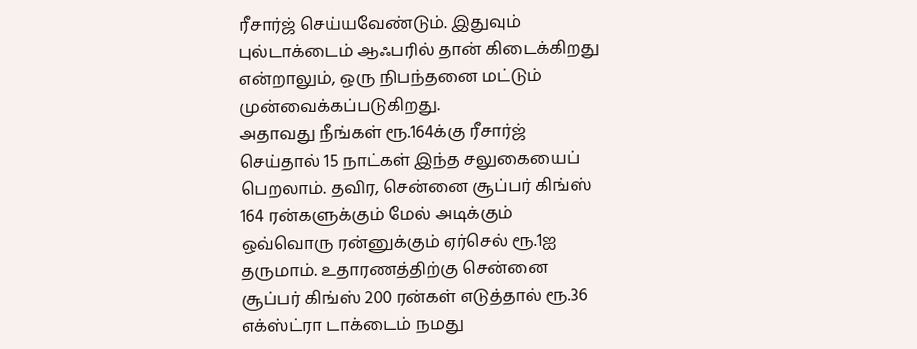ரீசார்ஜ் செய்யவேண்டும். இதுவும் புல்டாக்டைம் ஆஃபரில் தான் கிடைக்கிறது என்றாலும், ஒரு நிபந்தனை மட்டும் முன்வைக்கப்படுகிறது.
அதாவது நீங்கள் ரூ.164க்கு ரீசார்ஜ் செய்தால் 15 நாட்கள் இந்த சலுகையைப் பெறலாம். தவிர, சென்னை சூப்பர் கிங்ஸ் 164 ரன்களுக்கும் மேல் அடிக்கும் ஒவ்வொரு ரன்னுக்கும் ஏர்செல் ரூ.1ஐ தருமாம். உதாரணத்திற்கு சென்னை சூப்பர் கிங்ஸ் 200 ரன்கள் எடுத்தால் ரூ.36 எக்ஸ்ட்ரா டாக்டைம் நமது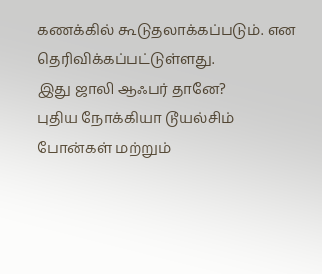கணக்கில் கூடுதலாக்கப்படும். என தெரிவிக்கப்பட்டுள்ளது.
இது ஜாலி ஆஃபர் தானே?
புதிய நோக்கியா டூயல்சிம் போன்கள் மற்றும்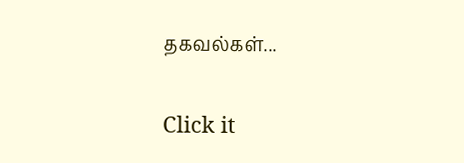தகவல்கள்...


Click it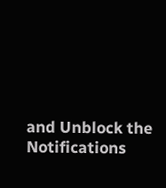and Unblock the Notifications